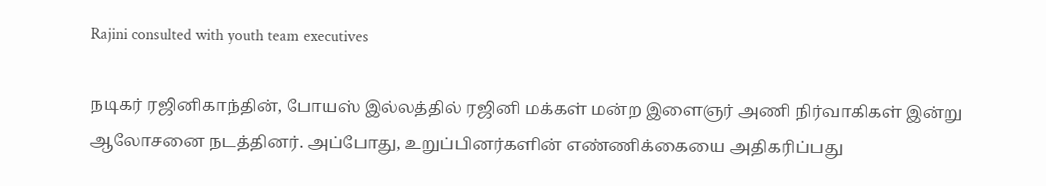Rajini consulted with youth team executives

நடிகர் ரஜினிகாந்தின், போயஸ் இல்லத்தில் ரஜினி மக்கள் மன்ற இளைஞர் அணி நிர்வாகிகள் இன்று ஆலோசனை நடத்தினர். அப்போது, உறுப்பினர்களின் எண்ணிக்கையை அதிகரிப்பது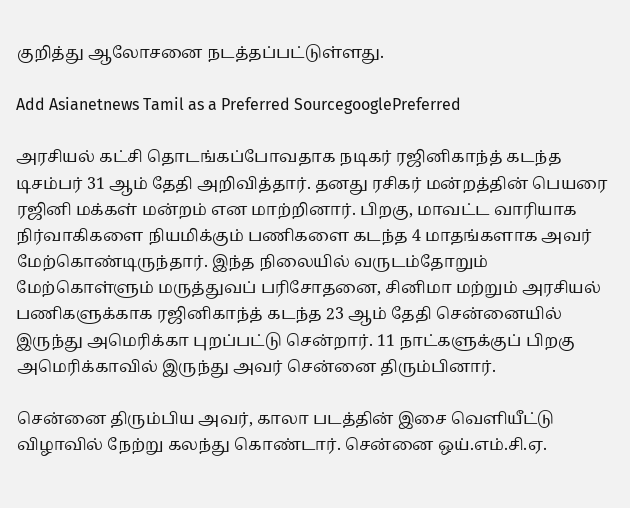குறித்து ஆலோசனை நடத்தப்பட்டுள்ளது.

Add Asianetnews Tamil as a Preferred SourcegooglePreferred

அரசியல் கட்சி தொடங்கப்போவதாக நடிகர் ரஜினிகாந்த் கடந்த டிசம்பர் 31 ஆம் தேதி அறிவித்தார். தனது ரசிகர் மன்றத்தின் பெயரை ரஜினி மக்கள் மன்றம் என மாற்றினார். பிறகு, மாவட்ட வாரியாக நிர்வாகிகளை நியமிக்கும் பணிகளை கடந்த 4 மாதங்களாக அவர் மேற்கொண்டிருந்தார். இந்த நிலையில் வருடம்தோறும் மேற்கொள்ளும் மருத்துவப் பரிசோதனை, சினிமா மற்றும் அரசியல் பணிகளுக்காக ரஜினிகாந்த் கடந்த 23 ஆம் தேதி சென்னையில் இருந்து அமெரிக்கா புறப்பட்டு சென்றார். 11 நாட்களுக்குப் பிறகு அமெரிக்காவில் இருந்து அவர் சென்னை திரும்பினார்.

சென்னை திரும்பிய அவர், காலா படத்தின் இசை வெளியீட்டு விழாவில் நேற்று கலந்து கொண்டார். சென்னை ஒய்.எம்.சி.ஏ.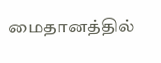மைதானத்தில்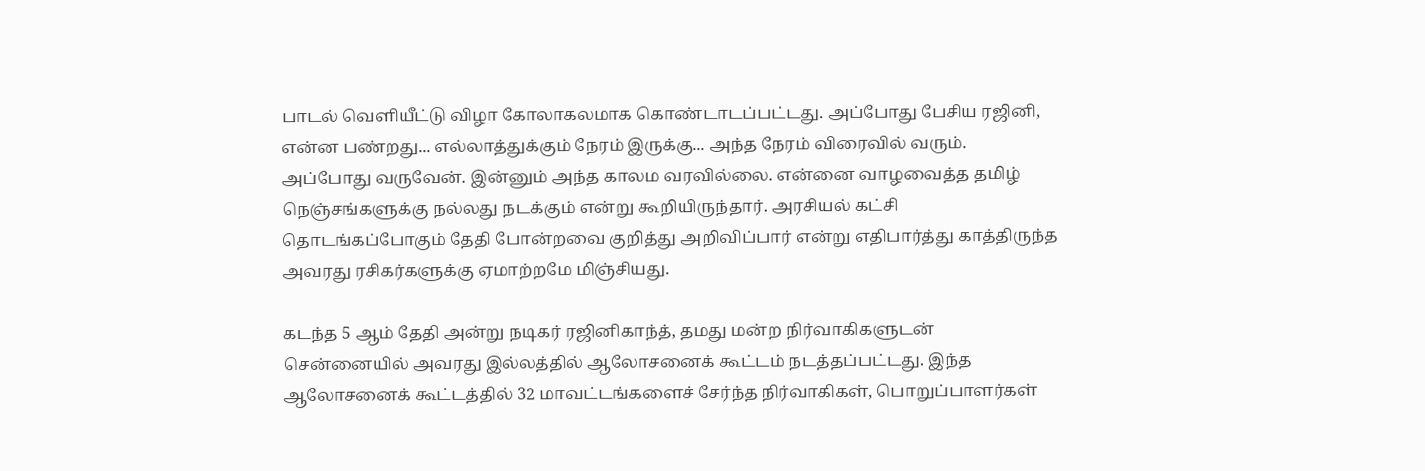பாடல் வெளியீட்டு விழா கோலாகலமாக கொண்டாடப்பட்டது. அப்போது பேசிய ரஜினி, என்ன பண்றது... எல்லாத்துக்கும் நேரம் இருக்கு... அந்த நேரம் விரைவில் வரும். அப்போது வருவேன். இன்னும் அந்த காலம வரவில்லை. என்னை வாழவைத்த தமிழ் நெஞ்சங்களுக்கு நல்லது நடக்கும் என்று கூறியிருந்தார். அரசியல் கட்சி தொடங்கப்போகும் தேதி போன்றவை குறித்து அறிவிப்பார் என்று எதிபார்த்து காத்திருந்த அவரது ரசிகர்களுக்கு ஏமாற்றமே மிஞ்சியது.

கடந்த 5 ஆம் தேதி அன்று நடிகர் ரஜினிகாந்த், தமது மன்ற நிர்வாகிகளுடன் சென்னையில் அவரது இல்லத்தில் ஆலோசனைக் கூட்டம் நடத்தப்பட்டது. இந்த ஆலோசனைக் கூட்டத்தில் 32 மாவட்டங்களைச் சேர்ந்த நிர்வாகிகள், பொறுப்பாளர்கள்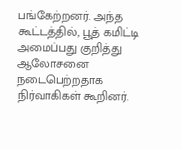பங்கேற்றனர். அந்த கூட்டத்தில், பூத் கமிட்டி அமைப்பது குறித்து ஆலோசனை நடைபெற்றதாக நிர்வாகிகள் கூறினர்.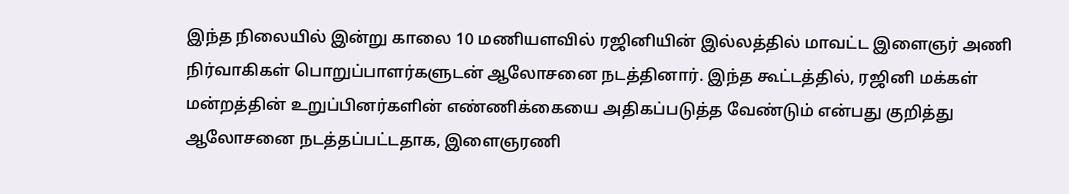இந்த நிலையில் இன்று காலை 10 மணியளவில் ரஜினியின் இல்லத்தில் மாவட்ட இளைஞர் அணி நிர்வாகிகள் பொறுப்பாளர்களுடன் ஆலோசனை நடத்தினார். இந்த கூட்டத்தில், ரஜினி மக்கள் மன்றத்தின் உறுப்பினர்களின் எண்ணிக்கையை அதிகப்படுத்த வேண்டும் என்பது குறித்து ஆலோசனை நடத்தப்பட்டதாக, இளைஞரணி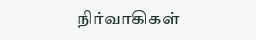நிர்வாகிகள்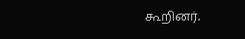கூறினர்.